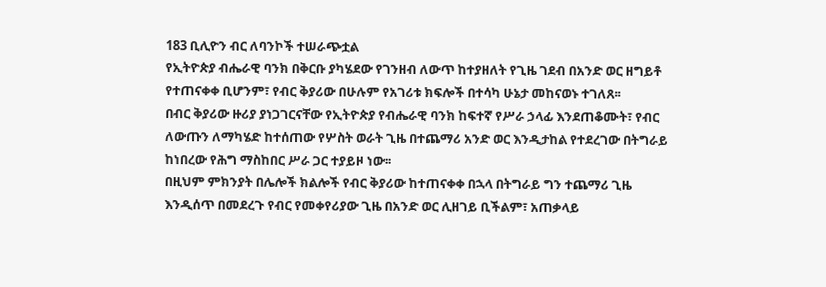183 ቢሊዮን ብር ለባንኮች ተሠራጭቷል
የኢትዮጵያ ብሔራዊ ባንክ በቅርቡ ያካሄደው የገንዘብ ለውጥ ከተያዘለት የጊዜ ገደብ በአንድ ወር ዘግይቶ የተጠናቀቀ ቢሆንም፣ የብር ቅያሪው በሁሉም የአገሪቱ ክፍሎች በተሳካ ሁኔታ መከናወኑ ተገለጸ፡፡
በብር ቅያሪው ዙሪያ ያነጋገርናቸው የኢትዮጵያ የብሔራዊ ባንክ ከፍተኛ የሥራ ኃላፊ እንደጠቆሙት፣ የብር ለውጡን ለማካሄድ ከተሰጠው የሦስት ወራት ጊዜ በተጨማሪ አንድ ወር እንዲታከል የተደረገው በትግራይ ከነበረው የሕግ ማስከበር ሥራ ጋር ተያይዞ ነው፡፡
በዚህም ምክንያት በሌሎች ክልሎች የብር ቅያሪው ከተጠናቀቀ በኋላ በትግራይ ግን ተጨማሪ ጊዜ እንዲሰጥ በመደረጉ የብር የመቀየሪያው ጊዜ በአንድ ወር ሊዘገይ ቢችልም፣ አጠቃላይ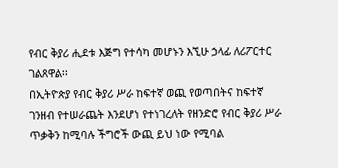የብር ቅያሪ ሒደቱ እጅግ የተሳካ መሆኑን እኚሁ ኃላፊ ለሪፖርተር ገልጸዋል፡፡
በኢትዮጵያ የብር ቅያሪ ሥራ ከፍተኛ ወጪ የወጣበትና ከፍተኛ ገንዘብ የተሠራጨት እንደሆነ የተነገረለት የዘንድሮ የብር ቅያሪ ሥራ ጥቃቅን ከሚባሉ ችግሮች ውጪ ይህ ነው የሚባል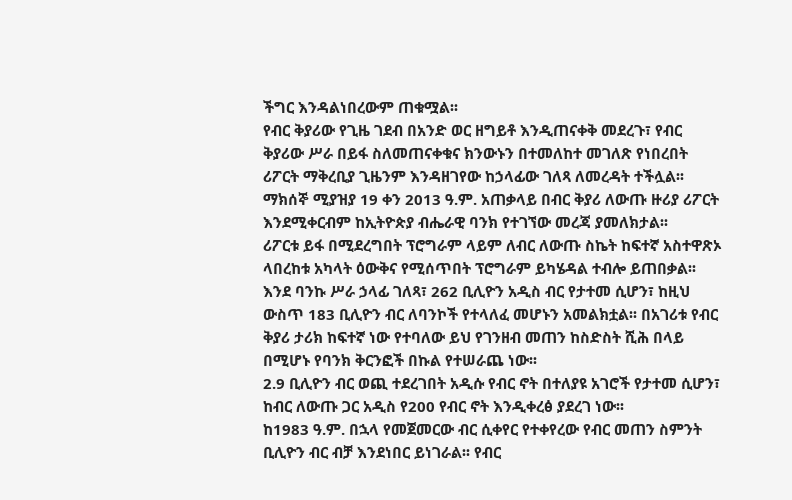ችግር እንዳልነበረውም ጠቁሟል፡፡
የብር ቅያሪው የጊዜ ገደብ በአንድ ወር ዘግይቶ እንዲጠናቀቅ መደረጉ፣ የብር ቅያሪው ሥራ በይፋ ስለመጠናቀቁና ክንውኑን በተመለከተ መገለጽ የነበረበት ሪፖርት ማቅረቢያ ጊዜንም እንዳዘገየው ከኃላፊው ገለጻ ለመረዳት ተችሏል፡፡
ማክሰኞ ሚያዝያ 19 ቀን 2013 ዓ.ም. አጠቃላይ በብር ቅያሪ ለውጡ ዙሪያ ሪፖርት እንደሚቀርብም ከኢትዮጵያ ብሔራዊ ባንክ የተገኘው መረጃ ያመለክታል፡፡
ሪፖርቱ ይፋ በሚደረግበት ፕሮግራም ላይም ለብር ለውጡ ስኬት ከፍተኛ አስተዋጽኦ ላበረከቱ አካላት ዕውቅና የሚሰጥበት ፕሮግራም ይካሄዳል ተብሎ ይጠበቃል፡፡
እንደ ባንኩ ሥራ ኃላፊ ገለጻ፣ 262 ቢሊዮን አዲስ ብር የታተመ ሲሆን፣ ከዚህ ውስጥ 183 ቢሊዮን ብር ለባንኮች የተላለፈ መሆኑን አመልክቷል፡፡ በአገሪቱ የብር ቅያሪ ታሪክ ከፍተኛ ነው የተባለው ይህ የገንዘብ መጠን ከስድስት ሺሕ በላይ በሚሆኑ የባንክ ቅርንፎች በኩል የተሠራጨ ነው፡፡
2.9 ቢሊዮን ብር ወጪ ተደረገበት አዲሱ የብር ኖት በተለያዩ አገሮች የታተመ ሲሆን፣ ከብር ለውጡ ጋር አዲስ የ200 የብር ኖት እንዲቀረፅ ያደረገ ነው፡፡
ከ1983 ዓ.ም. በኋላ የመጀመርው ብር ሲቀየር የተቀየረው የብር መጠን ስምንት ቢሊዮን ብር ብቻ እንደነበር ይነገራል፡፡ የብር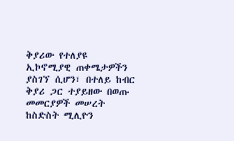ቅያሪው የተለያዩ ኢኮኖሚያዊ ጠቀሜታዎችን ያስገኘ ሲሆን፣ በተለይ ከብር ቅያሪ ጋር ተያይዘው በወጡ መመርያዎች መሠረት ከስድስት ሚሊዮን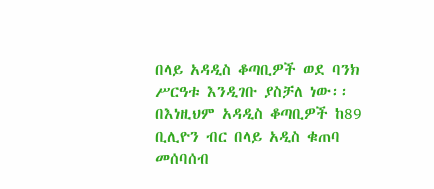በላይ አዳዲስ ቆጣቢዎች ወደ ባንክ ሥርዓቱ እንዲገቡ ያስቻለ ነው፡፡ በእነዚህም አዳዲስ ቆጣቢዎች ከ89 ቢሊዮን ብር በላይ አዲስ ቁጠባ መሰባሰብ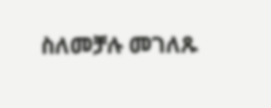ስለመቻሉ መገለጹ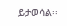ይታወሳል፡፡